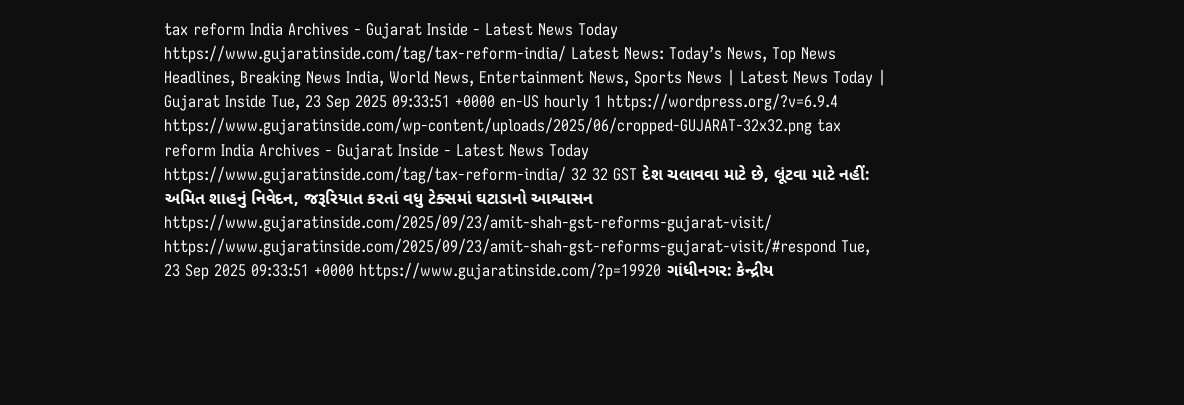tax reform India Archives - Gujarat Inside - Latest News Today https://www.gujaratinside.com/tag/tax-reform-india/ Latest News: Today’s News, Top News Headlines, Breaking News India, World News, Entertainment News, Sports News | Latest News Today | Gujarat Inside Tue, 23 Sep 2025 09:33:51 +0000 en-US hourly 1 https://wordpress.org/?v=6.9.4 https://www.gujaratinside.com/wp-content/uploads/2025/06/cropped-GUJARAT-32x32.png tax reform India Archives - Gujarat Inside - Latest News Today https://www.gujaratinside.com/tag/tax-reform-india/ 32 32 GST દેશ ચલાવવા માટે છે, લૂંટવા માટે નહીં: અમિત શાહનું નિવેદન, જરૂરિયાત કરતાં વધુ ટેક્સમાં ઘટાડાનો આશ્વાસન https://www.gujaratinside.com/2025/09/23/amit-shah-gst-reforms-gujarat-visit/ https://www.gujaratinside.com/2025/09/23/amit-shah-gst-reforms-gujarat-visit/#respond Tue, 23 Sep 2025 09:33:51 +0000 https://www.gujaratinside.com/?p=19920 ગાંધીનગર: કેન્દ્રીય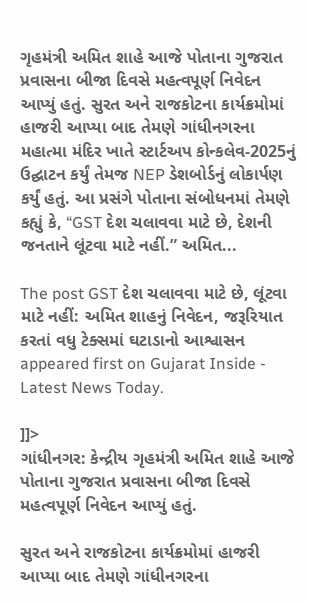ગૃહમંત્રી અમિત શાહે આજે પોતાના ગુજરાત પ્રવાસના બીજા દિવસે મહત્વપૂર્ણ નિવેદન આપ્યું હતું. સુરત અને રાજકોટના કાર્યક્રમોમાં હાજરી આપ્યા બાદ તેમણે ગાંધીનગરના મહાત્મા મંદિર ખાતે સ્ટાર્ટઅપ કોન્કલેવ-2025નું ઉદ્ઘાટન કર્યું તેમજ NEP ડેશબોર્ડનું લોકાર્પણ કર્યું હતું. આ પ્રસંગે પોતાના સંબોધનમાં તેમણે કહ્યું કે, “GST દેશ ચલાવવા માટે છે, દેશની જનતાને લૂંટવા માટે નહીં.” અમિત...

The post GST દેશ ચલાવવા માટે છે, લૂંટવા માટે નહીં: અમિત શાહનું નિવેદન, જરૂરિયાત કરતાં વધુ ટેક્સમાં ઘટાડાનો આશ્વાસન appeared first on Gujarat Inside - Latest News Today.

]]>
ગાંધીનગર: કેન્દ્રીય ગૃહમંત્રી અમિત શાહે આજે પોતાના ગુજરાત પ્રવાસના બીજા દિવસે મહત્વપૂર્ણ નિવેદન આપ્યું હતું.

સુરત અને રાજકોટના કાર્યક્રમોમાં હાજરી આપ્યા બાદ તેમણે ગાંધીનગરના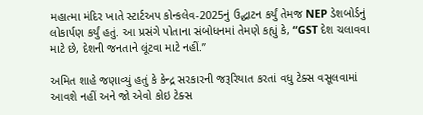મહાત્મા મંદિર ખાતે સ્ટાર્ટઅપ કોન્કલેવ-2025નું ઉદ્ઘાટન કર્યું તેમજ NEP ડેશબોર્ડનું લોકાર્પણ કર્યું હતું. આ પ્રસંગે પોતાના સંબોધનમાં તેમણે કહ્યું કે, “GST દેશ ચલાવવા માટે છે, દેશની જનતાને લૂંટવા માટે નહીં.”

અમિત શાહે જણાવ્યું હતું કે કેન્દ્ર સરકારની જરૂરિયાત કરતાં વધુ ટેક્સ વસૂલવામાં આવશે નહીં અને જો એવો કોઇ ટેક્સ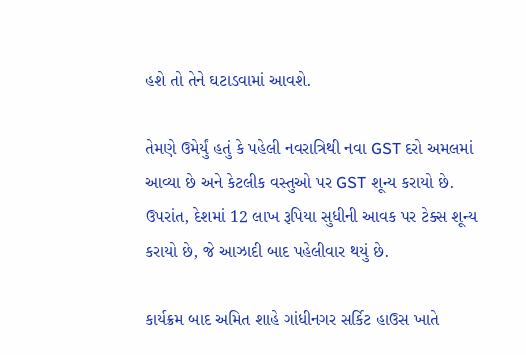હશે તો તેને ઘટાડવામાં આવશે.

તેમણે ઉમેર્યું હતું કે પહેલી નવરાત્રિથી નવા GST દરો અમલમાં આવ્યા છે અને કેટલીક વસ્તુઓ પર GST શૂન્ય કરાયો છે. ઉપરાંત, દેશમાં 12 લાખ રૂપિયા સુધીની આવક પર ટેક્સ શૂન્ય કરાયો છે, જે આઝાદી બાદ પહેલીવાર થયું છે.

કાર્યક્રમ બાદ અમિત શાહે ગાંધીનગર સર્કિટ હાઉસ ખાતે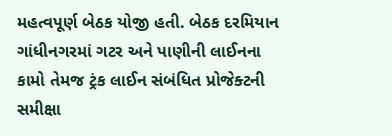મહત્વપૂર્ણ બેઠક યોજી હતી. બેઠક દરમિયાન ગાંધીનગરમાં ગટર અને પાણીની લાઈનના કામો તેમજ ટ્રંક લાઈન સંબંધિત પ્રોજેક્ટની સમીક્ષા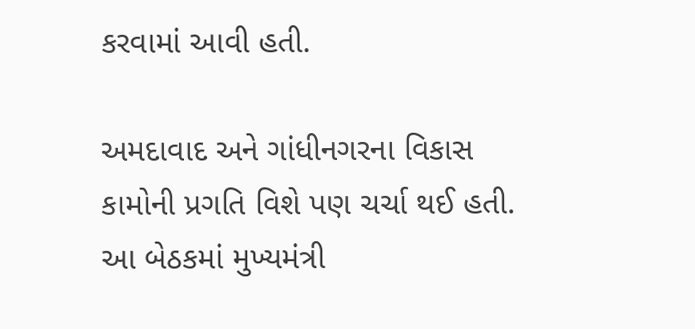કરવામાં આવી હતી.

અમદાવાદ અને ગાંધીનગરના વિકાસ કામોની પ્રગતિ વિશે પણ ચર્ચા થઈ હતી. આ બેઠકમાં મુખ્યમંત્રી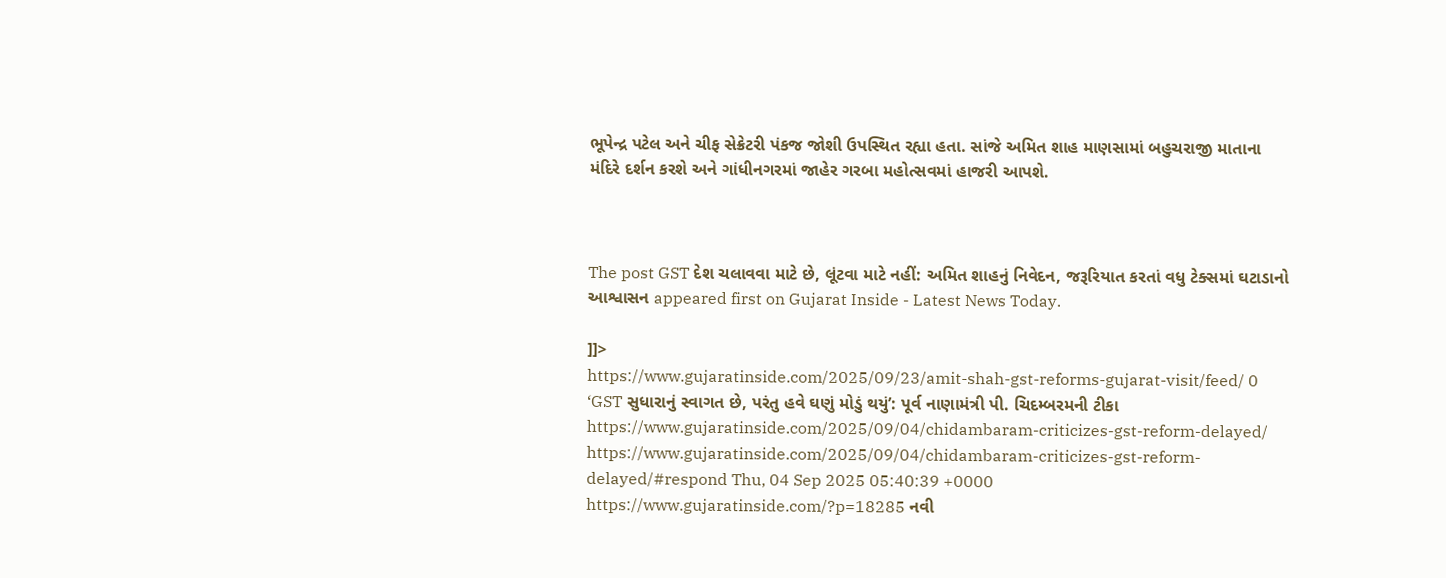ભૂપેન્દ્ર પટેલ અને ચીફ સેક્રેટરી પંકજ જોશી ઉપસ્થિત રહ્યા હતા. સાંજે અમિત શાહ માણસામાં બહુચરાજી માતાના મંદિરે દર્શન કરશે અને ગાંધીનગરમાં જાહેર ગરબા મહોત્સવમાં હાજરી આપશે.



The post GST દેશ ચલાવવા માટે છે, લૂંટવા માટે નહીં: અમિત શાહનું નિવેદન, જરૂરિયાત કરતાં વધુ ટેક્સમાં ઘટાડાનો આશ્વાસન appeared first on Gujarat Inside - Latest News Today.

]]>
https://www.gujaratinside.com/2025/09/23/amit-shah-gst-reforms-gujarat-visit/feed/ 0
‘GST સુધારાનું સ્વાગત છે, પરંતુ હવે ઘણું મોડું થયું’: પૂર્વ નાણામંત્રી પી. ચિદમ્બરમની ટીકા https://www.gujaratinside.com/2025/09/04/chidambaram-criticizes-gst-reform-delayed/ https://www.gujaratinside.com/2025/09/04/chidambaram-criticizes-gst-reform-delayed/#respond Thu, 04 Sep 2025 05:40:39 +0000 https://www.gujaratinside.com/?p=18285 નવી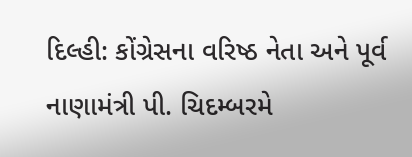દિલ્હી: કોંગ્રેસના વરિષ્ઠ નેતા અને પૂર્વ નાણામંત્રી પી. ચિદમ્બરમે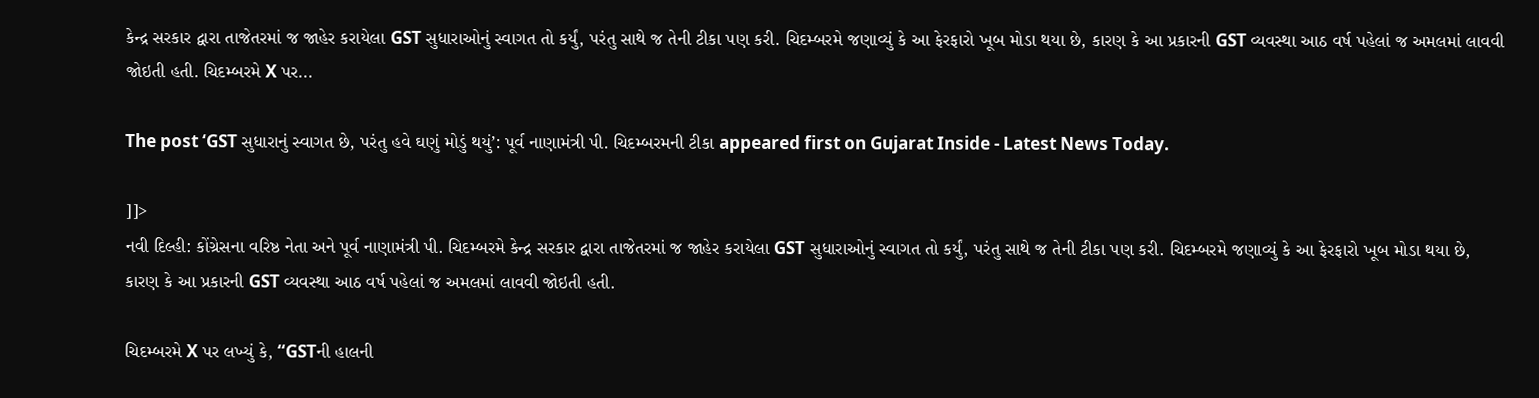કેન્દ્ર સરકાર દ્વારા તાજેતરમાં જ જાહેર કરાયેલા GST સુધારાઓનું સ્વાગત તો કર્યું, પરંતુ સાથે જ તેની ટીકા પણ કરી. ચિદમ્બરમે જણાવ્યું કે આ ફેરફારો ખૂબ મોડા થયા છે, કારણ કે આ પ્રકારની GST વ્યવસ્થા આઠ વર્ષ પહેલાં જ અમલમાં લાવવી જોઇતી હતી. ચિદમ્બરમે X પર...

The post ‘GST સુધારાનું સ્વાગત છે, પરંતુ હવે ઘણું મોડું થયું’: પૂર્વ નાણામંત્રી પી. ચિદમ્બરમની ટીકા appeared first on Gujarat Inside - Latest News Today.

]]>
નવી દિલ્હી: કોંગ્રેસના વરિષ્ઠ નેતા અને પૂર્વ નાણામંત્રી પી. ચિદમ્બરમે કેન્દ્ર સરકાર દ્વારા તાજેતરમાં જ જાહેર કરાયેલા GST સુધારાઓનું સ્વાગત તો કર્યું, પરંતુ સાથે જ તેની ટીકા પણ કરી. ચિદમ્બરમે જણાવ્યું કે આ ફેરફારો ખૂબ મોડા થયા છે, કારણ કે આ પ્રકારની GST વ્યવસ્થા આઠ વર્ષ પહેલાં જ અમલમાં લાવવી જોઇતી હતી.

ચિદમ્બરમે X પર લખ્યું કે, “GSTની હાલની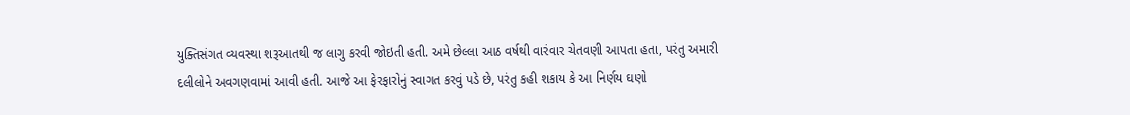યુક્તિસંગત વ્યવસ્થા શરૂઆતથી જ લાગુ કરવી જોઇતી હતી. અમે છેલ્લા આઠ વર્ષથી વારંવાર ચેતવણી આપતા હતા, પરંતુ અમારી દલીલોને અવગણવામાં આવી હતી. આજે આ ફેરફારોનું સ્વાગત કરવું પડે છે, પરંતુ કહી શકાય કે આ નિર્ણય ઘણો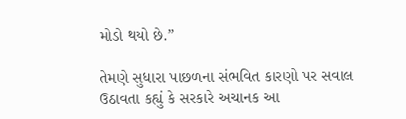મોડો થયો છે.”

તેમણે સુધારા પાછળના સંભવિત કારણો પર સવાલ ઉઠાવતા કહ્યું કે સરકારે અચાનક આ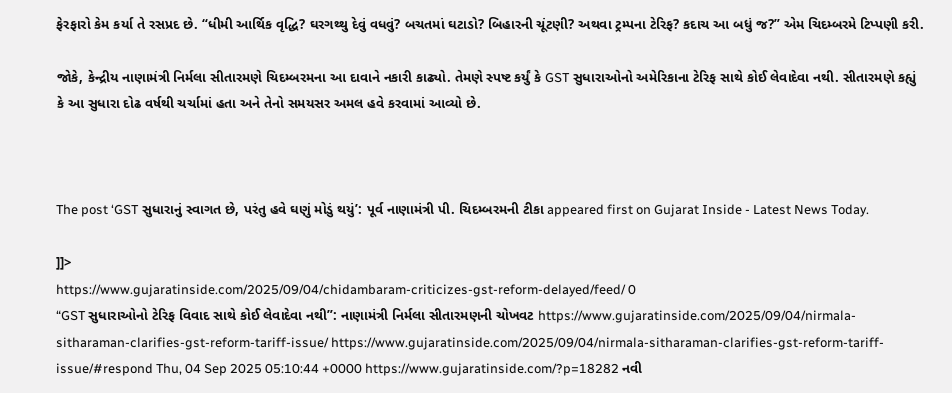ફેરફારો કેમ કર્યા તે રસપ્રદ છે. “ધીમી આર્થિક વૃદ્ધિ? ઘરગથ્થુ દેવું વધવું? બચતમાં ઘટાડો? બિહારની ચૂંટણી? અથવા ટ્રમ્પના ટેરિફ? કદાચ આ બધું જ?” એમ ચિદમ્બરમે ટિપ્પણી કરી.

જોકે, કેન્દ્રીય નાણામંત્રી નિર્મલા સીતારમણે ચિદમ્બરમના આ દાવાને નકારી કાઢ્યો. તેમણે સ્પષ્ટ કર્યું કે GST સુધારાઓનો અમેરિકાના ટેરિફ સાથે કોઈ લેવાદેવા નથી. સીતારમણે કહ્યું કે આ સુધારા દોઢ વર્ષથી ચર્ચામાં હતા અને તેનો સમયસર અમલ હવે કરવામાં આવ્યો છે.



The post ‘GST સુધારાનું સ્વાગત છે, પરંતુ હવે ઘણું મોડું થયું’: પૂર્વ નાણામંત્રી પી. ચિદમ્બરમની ટીકા appeared first on Gujarat Inside - Latest News Today.

]]>
https://www.gujaratinside.com/2025/09/04/chidambaram-criticizes-gst-reform-delayed/feed/ 0
“GST સુધારાઓનો ટેરિફ વિવાદ સાથે કોઈ લેવાદેવા નથી”: નાણામંત્રી નિર્મલા સીતારમણની ચોખવટ https://www.gujaratinside.com/2025/09/04/nirmala-sitharaman-clarifies-gst-reform-tariff-issue/ https://www.gujaratinside.com/2025/09/04/nirmala-sitharaman-clarifies-gst-reform-tariff-issue/#respond Thu, 04 Sep 2025 05:10:44 +0000 https://www.gujaratinside.com/?p=18282 નવી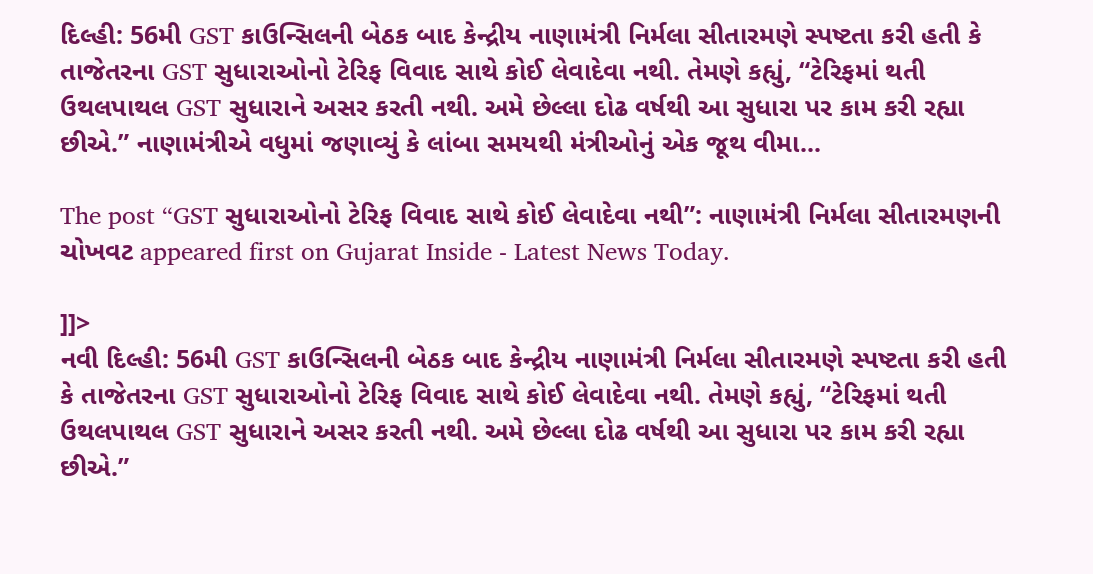દિલ્હી: 56મી GST કાઉન્સિલની બેઠક બાદ કેન્દ્રીય નાણામંત્રી નિર્મલા સીતારમણે સ્પષ્ટતા કરી હતી કે તાજેતરના GST સુધારાઓનો ટેરિફ વિવાદ સાથે કોઈ લેવાદેવા નથી. તેમણે કહ્યું, “ટેરિફમાં થતી ઉથલપાથલ GST સુધારાને અસર કરતી નથી. અમે છેલ્લા દોઢ વર્ષથી આ સુધારા પર કામ કરી રહ્યા છીએ.” નાણામંત્રીએ વધુમાં જણાવ્યું કે લાંબા સમયથી મંત્રીઓનું એક જૂથ વીમા...

The post “GST સુધારાઓનો ટેરિફ વિવાદ સાથે કોઈ લેવાદેવા નથી”: નાણામંત્રી નિર્મલા સીતારમણની ચોખવટ appeared first on Gujarat Inside - Latest News Today.

]]>
નવી દિલ્હી: 56મી GST કાઉન્સિલની બેઠક બાદ કેન્દ્રીય નાણામંત્રી નિર્મલા સીતારમણે સ્પષ્ટતા કરી હતી કે તાજેતરના GST સુધારાઓનો ટેરિફ વિવાદ સાથે કોઈ લેવાદેવા નથી. તેમણે કહ્યું, “ટેરિફમાં થતી ઉથલપાથલ GST સુધારાને અસર કરતી નથી. અમે છેલ્લા દોઢ વર્ષથી આ સુધારા પર કામ કરી રહ્યા છીએ.”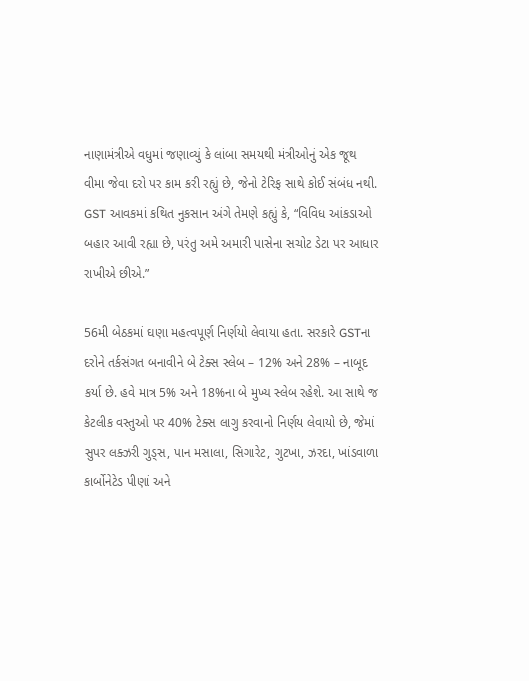નાણામંત્રીએ વધુમાં જણાવ્યું કે લાંબા સમયથી મંત્રીઓનું એક જૂથ વીમા જેવા દરો પર કામ કરી રહ્યું છે, જેનો ટેરિફ સાથે કોઈ સંબંધ નથી. GST આવકમાં કથિત નુકસાન અંગે તેમણે કહ્યું કે, “વિવિધ આંકડાઓ બહાર આવી રહ્યા છે, પરંતુ અમે અમારી પાસેના સચોટ ડેટા પર આધાર રાખીએ છીએ.”

56મી બેઠકમાં ઘણા મહત્વપૂર્ણ નિર્ણયો લેવાયા હતા. સરકારે GSTના દરોને તર્કસંગત બનાવીને બે ટેક્સ સ્લેબ – 12% અને 28% – નાબૂદ કર્યા છે. હવે માત્ર 5% અને 18%ના બે મુખ્ય સ્લેબ રહેશે. આ સાથે જ કેટલીક વસ્તુઓ પર 40% ટેક્સ લાગુ કરવાનો નિર્ણય લેવાયો છે, જેમાં સુપર લક્ઝરી ગુડ્સ, પાન મસાલા, સિગારેટ, ગુટખા, ઝરદા, ખાંડવાળા કાર્બોનેટેડ પીણાં અને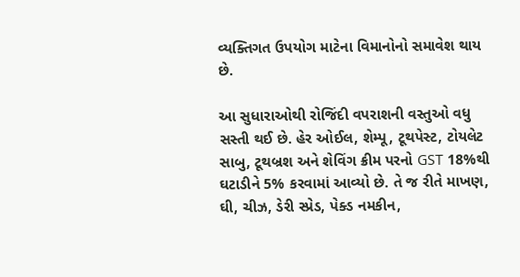વ્યક્તિગત ઉપયોગ માટેના વિમાનોનો સમાવેશ થાય છે.

આ સુધારાઓથી રોજિંદી વપરાશની વસ્તુઓ વધુ સસ્તી થઈ છે. હેર ઓઈલ, શેમ્પૂ, ટૂથપેસ્ટ, ટોયલેટ સાબુ, ટૂથબ્રશ અને શેવિંગ ક્રીમ પરનો GST 18%થી ઘટાડીને 5% કરવામાં આવ્યો છે. તે જ રીતે માખણ, ઘી, ચીઝ, ડેરી સ્પ્રેડ, પેક્ડ નમકીન,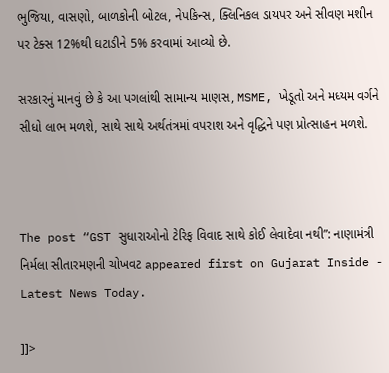ભુજિયા, વાસણો, બાળકોની બોટલ, નેપકિન્સ, ક્લિનિકલ ડાયપર અને સીવણ મશીન પર ટેક્સ 12%થી ઘટાડીને 5% કરવામાં આવ્યો છે.

સરકારનું માનવું છે કે આ પગલાંથી સામાન્ય માણસ, MSME, ખેડૂતો અને મધ્યમ વર્ગને સીધો લાભ મળશે, સાથે સાથે અર્થતંત્રમાં વપરાશ અને વૃદ્ધિને પણ પ્રોત્સાહન મળશે.



The post “GST સુધારાઓનો ટેરિફ વિવાદ સાથે કોઈ લેવાદેવા નથી”: નાણામંત્રી નિર્મલા સીતારમણની ચોખવટ appeared first on Gujarat Inside - Latest News Today.

]]>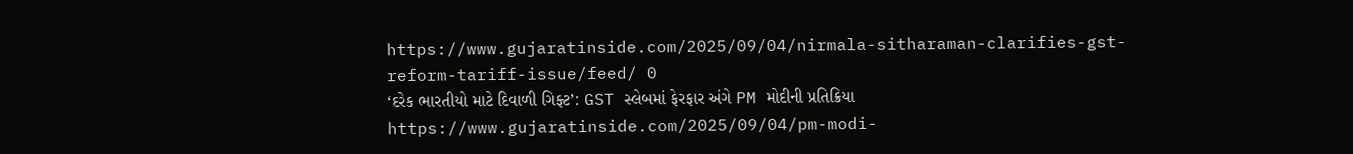https://www.gujaratinside.com/2025/09/04/nirmala-sitharaman-clarifies-gst-reform-tariff-issue/feed/ 0
‘દરેક ભારતીયો માટે દિવાળી ગિફ્ટ’: GST સ્લેબમાં ફેરફાર અંગે PM મોદીની પ્રતિક્રિયા https://www.gujaratinside.com/2025/09/04/pm-modi-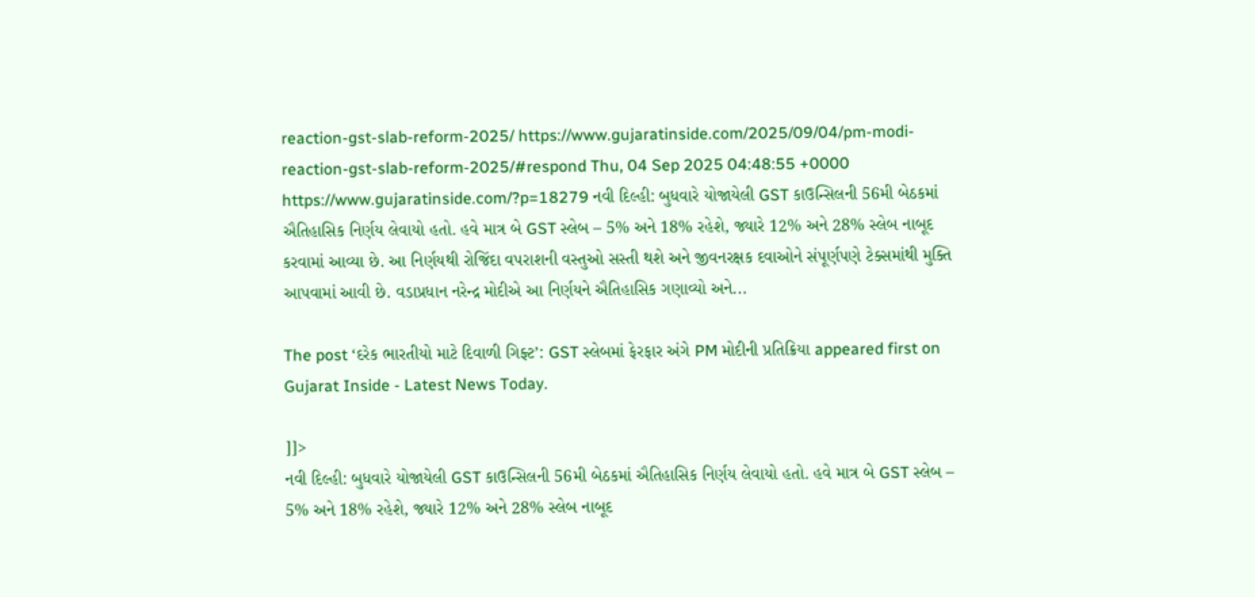reaction-gst-slab-reform-2025/ https://www.gujaratinside.com/2025/09/04/pm-modi-reaction-gst-slab-reform-2025/#respond Thu, 04 Sep 2025 04:48:55 +0000 https://www.gujaratinside.com/?p=18279 નવી દિલ્હી: બુધવારે યોજાયેલી GST કાઉન્સિલની 56મી બેઠકમાં ઐતિહાસિક નિર્ણય લેવાયો હતો. હવે માત્ર બે GST સ્લેબ – 5% અને 18% રહેશે, જ્યારે 12% અને 28% સ્લેબ નાબૂદ કરવામાં આવ્યા છે. આ નિર્ણયથી રોજિંદા વપરાશની વસ્તુઓ સસ્તી થશે અને જીવનરક્ષક દવાઓને સંપૂર્ણપણે ટેક્સમાંથી મુક્તિ આપવામાં આવી છે. વડાપ્રધાન નરેન્દ્ર મોદીએ આ નિર્ણયને ઐતિહાસિક ગણાવ્યો અને...

The post ‘દરેક ભારતીયો માટે દિવાળી ગિફ્ટ’: GST સ્લેબમાં ફેરફાર અંગે PM મોદીની પ્રતિક્રિયા appeared first on Gujarat Inside - Latest News Today.

]]>
નવી દિલ્હી: બુધવારે યોજાયેલી GST કાઉન્સિલની 56મી બેઠકમાં ઐતિહાસિક નિર્ણય લેવાયો હતો. હવે માત્ર બે GST સ્લેબ – 5% અને 18% રહેશે, જ્યારે 12% અને 28% સ્લેબ નાબૂદ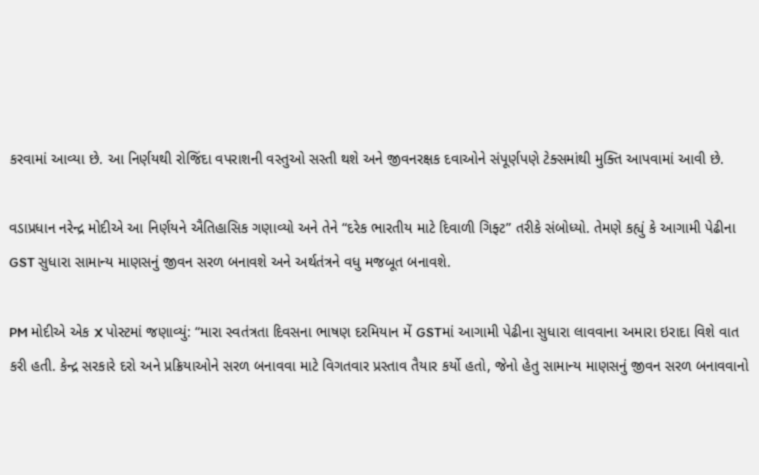કરવામાં આવ્યા છે. આ નિર્ણયથી રોજિંદા વપરાશની વસ્તુઓ સસ્તી થશે અને જીવનરક્ષક દવાઓને સંપૂર્ણપણે ટેક્સમાંથી મુક્તિ આપવામાં આવી છે.

વડાપ્રધાન નરેન્દ્ર મોદીએ આ નિર્ણયને ઐતિહાસિક ગણાવ્યો અને તેને “દરેક ભારતીય માટે દિવાળી ગિફ્ટ” તરીકે સંબોધ્યો. તેમણે કહ્યું કે આગામી પેઢીના GST સુધારા સામાન્ય માણસનું જીવન સરળ બનાવશે અને અર્થતંત્રને વધુ મજબૂત બનાવશે.

PM મોદીએ એક X પોસ્ટમાં જણાવ્યું: “મારા સ્વતંત્રતા દિવસના ભાષણ દરમિયાન મેં GSTમાં આગામી પેઢીના સુધારા લાવવાના અમારા ઇરાદા વિશે વાત કરી હતી. કેન્દ્ર સરકારે દરો અને પ્રક્રિયાઓને સરળ બનાવવા માટે વિગતવાર પ્રસ્તાવ તૈયાર કર્યો હતો, જેનો હેતુ સામાન્ય માણસનું જીવન સરળ બનાવવાનો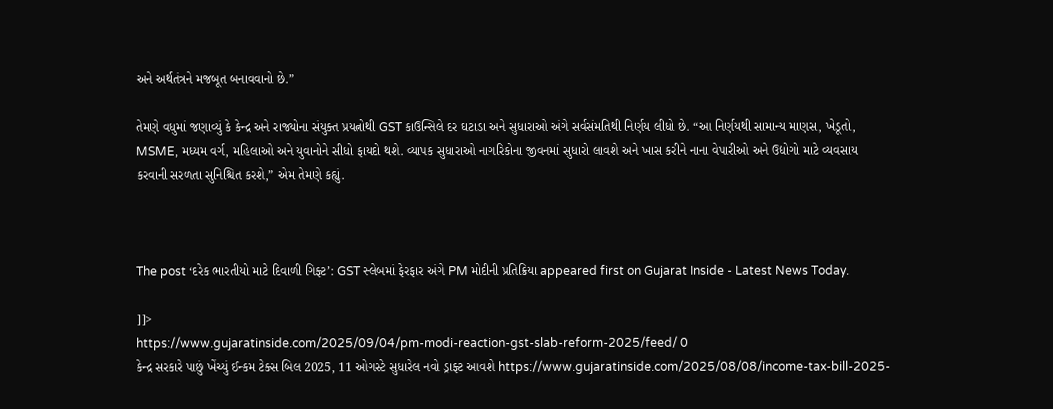અને અર્થતંત્રને મજબૂત બનાવવાનો છે.”

તેમણે વધુમાં જણાવ્યું કે કેન્દ્ર અને રાજ્યોના સંયુક્ત પ્રયત્નોથી GST કાઉન્સિલે દર ઘટાડા અને સુધારાઓ અંગે સર્વસંમતિથી નિર્ણય લીધો છે. “આ નિર્ણયથી સામાન્ય માણસ, ખેડૂતો, MSME, મધ્યમ વર્ગ, મહિલાઓ અને યુવાનોને સીધો ફાયદો થશે. વ્યાપક સુધારાઓ નાગરિકોના જીવનમાં સુધારો લાવશે અને ખાસ કરીને નાના વેપારીઓ અને ઉદ્યોગો માટે વ્યવસાય કરવાની સરળતા સુનિશ્ચિત કરશે,” એમ તેમણે કહ્યું.



The post ‘દરેક ભારતીયો માટે દિવાળી ગિફ્ટ’: GST સ્લેબમાં ફેરફાર અંગે PM મોદીની પ્રતિક્રિયા appeared first on Gujarat Inside - Latest News Today.

]]>
https://www.gujaratinside.com/2025/09/04/pm-modi-reaction-gst-slab-reform-2025/feed/ 0
કેન્દ્ર સરકારે પાછું ખેંચ્યું ઈન્કમ ટેક્સ બિલ 2025, 11 ઓગસ્ટે સુધારેલ નવો ડ્રાફ્ટ આવશે https://www.gujaratinside.com/2025/08/08/income-tax-bill-2025-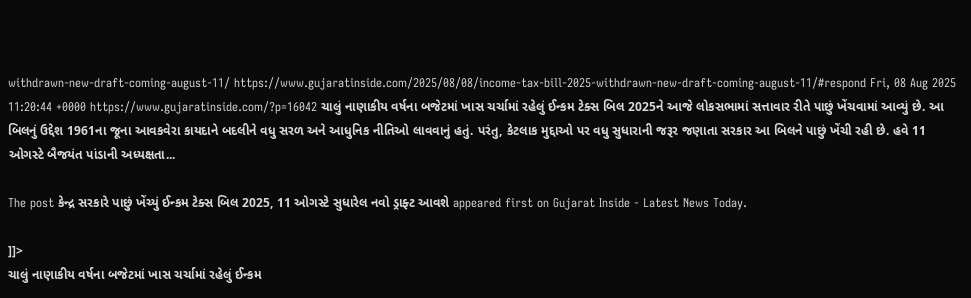withdrawn-new-draft-coming-august-11/ https://www.gujaratinside.com/2025/08/08/income-tax-bill-2025-withdrawn-new-draft-coming-august-11/#respond Fri, 08 Aug 2025 11:20:44 +0000 https://www.gujaratinside.com/?p=16042 ચાલું નાણાકીય વર્ષના બજેટમાં ખાસ ચર્ચામાં રહેલું ઈન્કમ ટેક્સ બિલ 2025ને આજે લોકસભામાં સત્તાવાર રીતે પાછું ખેંચવામાં આવ્યું છે. આ બિલનું ઉદ્દેશ 1961ના જૂના આવકવેરા કાયદાને બદલીને વધુ સરળ અને આધુનિક નીતિઓ લાવવાનું હતું. પરંતુ, કેટલાક મુદ્દાઓ પર વધુ સુધારાની જરૂર જણાતા સરકાર આ બિલને પાછું ખેંચી રહી છે. હવે 11 ઓગસ્ટે બૈજયંત પાંડાની અધ્યક્ષતા...

The post કેન્દ્ર સરકારે પાછું ખેંચ્યું ઈન્કમ ટેક્સ બિલ 2025, 11 ઓગસ્ટે સુધારેલ નવો ડ્રાફ્ટ આવશે appeared first on Gujarat Inside - Latest News Today.

]]>
ચાલું નાણાકીય વર્ષના બજેટમાં ખાસ ચર્ચામાં રહેલું ઈન્કમ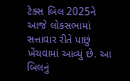ટેક્સ બિલ 2025ને આજે લોકસભામાં સત્તાવાર રીતે પાછું ખેંચવામાં આવ્યું છે. આ બિલનું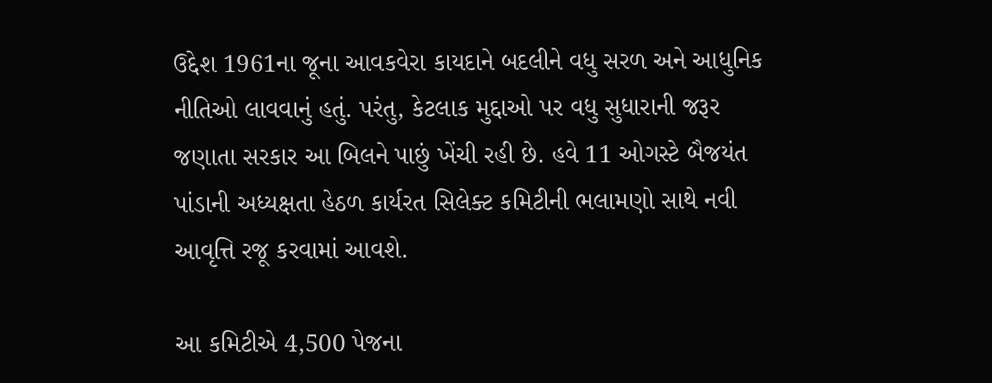ઉદ્દેશ 1961ના જૂના આવકવેરા કાયદાને બદલીને વધુ સરળ અને આધુનિક નીતિઓ લાવવાનું હતું. પરંતુ, કેટલાક મુદ્દાઓ પર વધુ સુધારાની જરૂર જણાતા સરકાર આ બિલને પાછું ખેંચી રહી છે. હવે 11 ઓગસ્ટે બૈજયંત પાંડાની અધ્યક્ષતા હેઠળ કાર્યરત સિલેક્ટ કમિટીની ભલામણો સાથે નવી આવૃત્તિ રજૂ કરવામાં આવશે.

આ કમિટીએ 4,500 પેજના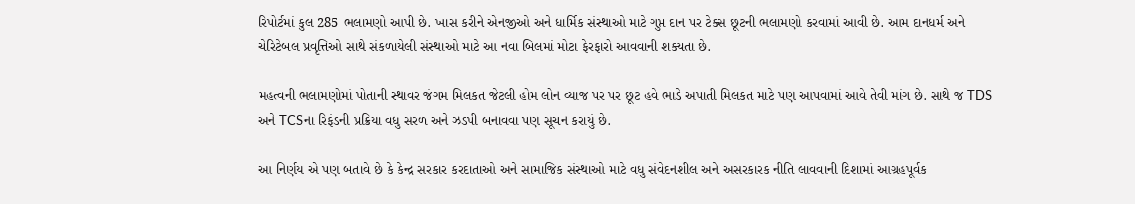રિપોર્ટમાં કુલ 285 ભલામણો આપી છે. ખાસ કરીને એનજીઓ અને ધાર્મિક સંસ્થાઓ માટે ગુપ્ત દાન પર ટેક્સ છૂટની ભલામણો કરવામાં આવી છે. આમ દાનધર્મ અને ચેરિટેબલ પ્રવૃત્તિઓ સાથે સંકળાયેલી સંસ્થાઓ માટે આ નવા બિલમાં મોટા ફેરફારો આવવાની શક્યતા છે.

મહત્વની ભલામણોમાં પોતાની સ્થાવર જંગમ મિલકત જેટલી હોમ લોન વ્યાજ પર પર છૂટ હવે ભાડે અપાતી મિલકત માટે પણ આપવામાં આવે તેવી માંગ છે. સાથે જ TDS અને TCSના રિફંડની પ્રક્રિયા વધુ સરળ અને ઝડપી બનાવવા પણ સૂચન કરાયું છે.

આ નિર્ણય એ પણ બતાવે છે કે કેન્દ્ર સરકાર કરદાતાઓ અને સામાજિક સંસ્થાઓ માટે વધુ સંવેદનશીલ અને અસરકારક નીતિ લાવવાની દિશામાં આગ્રહપૂર્વક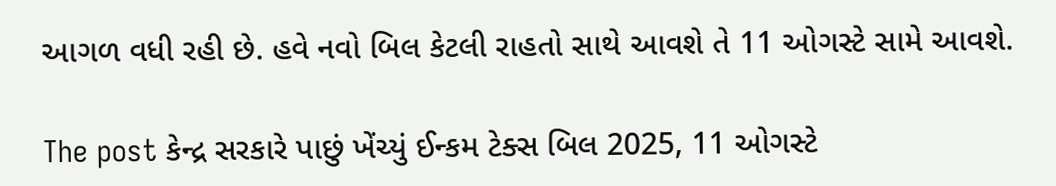આગળ વધી રહી છે. હવે નવો બિલ કેટલી રાહતો સાથે આવશે તે 11 ઓગસ્ટે સામે આવશે.

The post કેન્દ્ર સરકારે પાછું ખેંચ્યું ઈન્કમ ટેક્સ બિલ 2025, 11 ઓગસ્ટે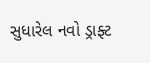સુધારેલ નવો ડ્રાફ્ટ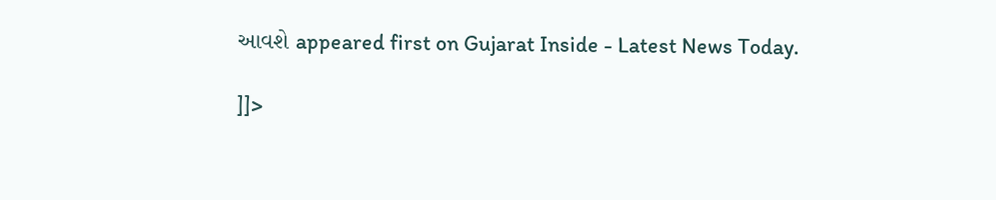આવશે appeared first on Gujarat Inside - Latest News Today.

]]>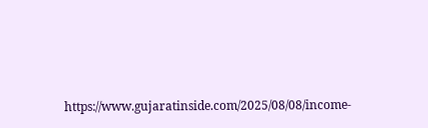https://www.gujaratinside.com/2025/08/08/income-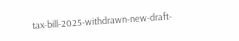tax-bill-2025-withdrawn-new-draft-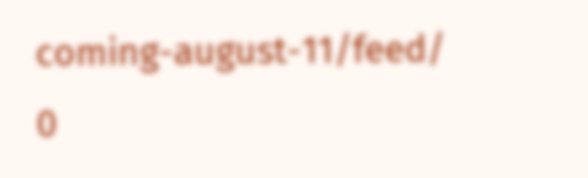coming-august-11/feed/ 0